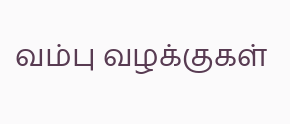வம்பு வழக்குகள்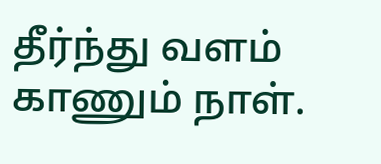தீர்ந்து வளம் காணும் நாள்.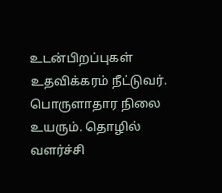உடன்பிறப்புகள் உதவிக்கரம் நீட்டுவர். பொருளாதார நிலை உயரும். தொழில் வளர்ச்சி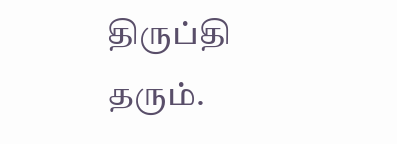திருப்தி தரும்.